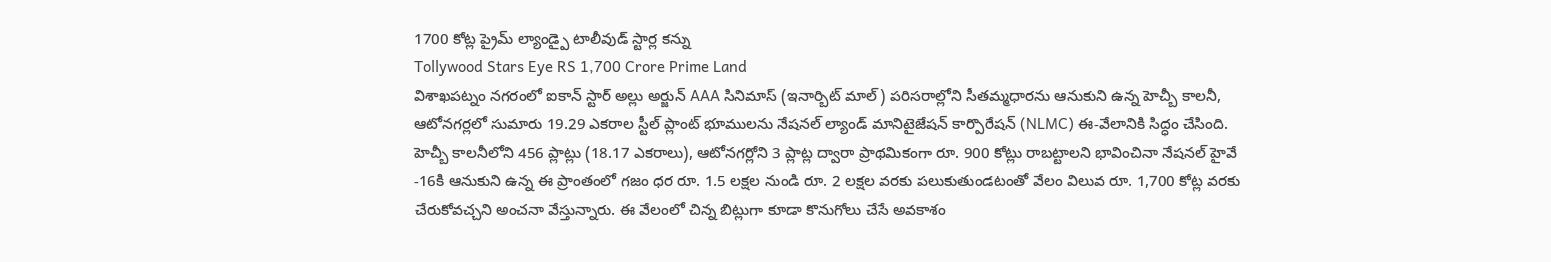1700 కోట్ల ప్రైమ్ ల్యాండ్పై టాలీవుడ్ స్టార్ల కన్ను
Tollywood Stars Eye RS 1,700 Crore Prime Land
విశాఖపట్నం నగరంలో ఐకాన్ స్టార్ అల్లు అర్జున్ AAA సినిమాస్ (ఇనార్బిట్ మాల్) పరిసరాల్లోని సీతమ్మధారను ఆనుకుని ఉన్న హెచ్బీ కాలనీ, ఆటోనగర్లలో సుమారు 19.29 ఎకరాల స్టీల్ ప్లాంట్ భూములను నేషనల్ ల్యాండ్ మానిటైజేషన్ కార్పొరేషన్ (NLMC) ఈ-వేలానికి సిద్ధం చేసింది. హెచ్బీ కాలనీలోని 456 ప్లాట్లు (18.17 ఎకరాలు), ఆటోనగర్లోని 3 ప్లాట్ల ద్వారా ప్రాథమికంగా రూ. 900 కోట్లు రాబట్టాలని భావించినా నేషనల్ హైవే -16కి ఆనుకుని ఉన్న ఈ ప్రాంతంలో గజం ధర రూ. 1.5 లక్షల నుండి రూ. 2 లక్షల వరకు పలుకుతుండటంతో వేలం విలువ రూ. 1,700 కోట్ల వరకు చేరుకోవచ్చని అంచనా వేస్తున్నారు. ఈ వేలంలో చిన్న బిట్లుగా కూడా కొనుగోలు చేసే అవకాశం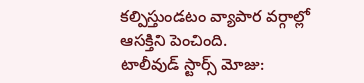కల్పిస్తుండటం వ్యాపార వర్గాల్లో ఆసక్తిని పెంచింది.
టాలీవుడ్ స్టార్స్ మోజు: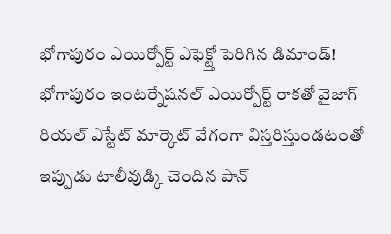భోగాపురం ఎయిర్పోర్ట్ ఎఫెక్ట్తో పెరిగిన డిమాండ్!
భోగాపురం ఇంటర్నేషనల్ ఎయిర్పోర్ట్ రాకతో వైజాగ్ రియల్ ఎస్టేట్ మార్కెట్ వేగంగా విస్తరిస్తుండటంతో ఇప్పుడు టాలీవుడ్కి చెందిన పాన్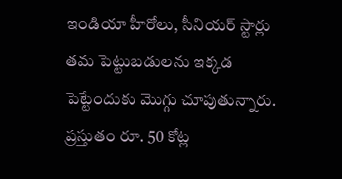ఇండియా హీరోలు, సీనియర్ స్టార్లు తమ పెట్టుబడులను ఇక్కడ పెట్టేందుకు మొగ్గు చూపుతున్నారు. ప్రస్తుతం రూ. 50 కోట్ల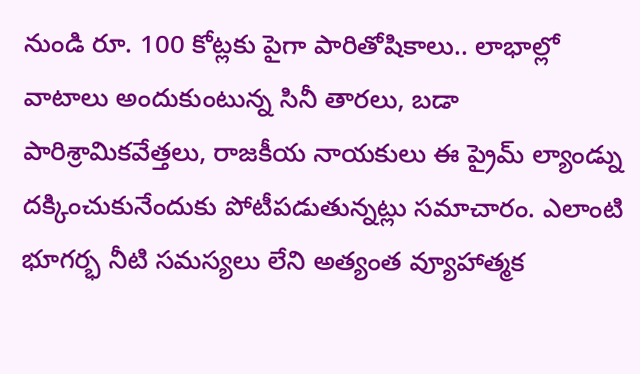నుండి రూ. 100 కోట్లకు పైగా పారితోషికాలు.. లాభాల్లో వాటాలు అందుకుంటున్న సినీ తారలు, బడా పారిశ్రామికవేత్తలు, రాజకీయ నాయకులు ఈ ప్రైమ్ ల్యాండ్ను దక్కించుకునేందుకు పోటీపడుతున్నట్లు సమాచారం. ఎలాంటి భూగర్భ నీటి సమస్యలు లేని అత్యంత వ్యూహాత్మక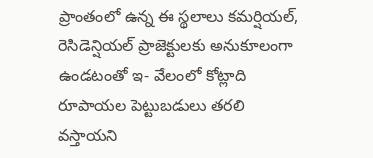ప్రాంతంలో ఉన్న ఈ స్థలాలు కమర్షియల్, రెసిడెన్షియల్ ప్రాజెక్టులకు అనుకూలంగా ఉండటంతో ఇ- వేలంలో కోట్లాది రూపాయల పెట్టుబడులు తరలి వస్తాయని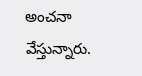అంచనా వేస్తున్నారు.